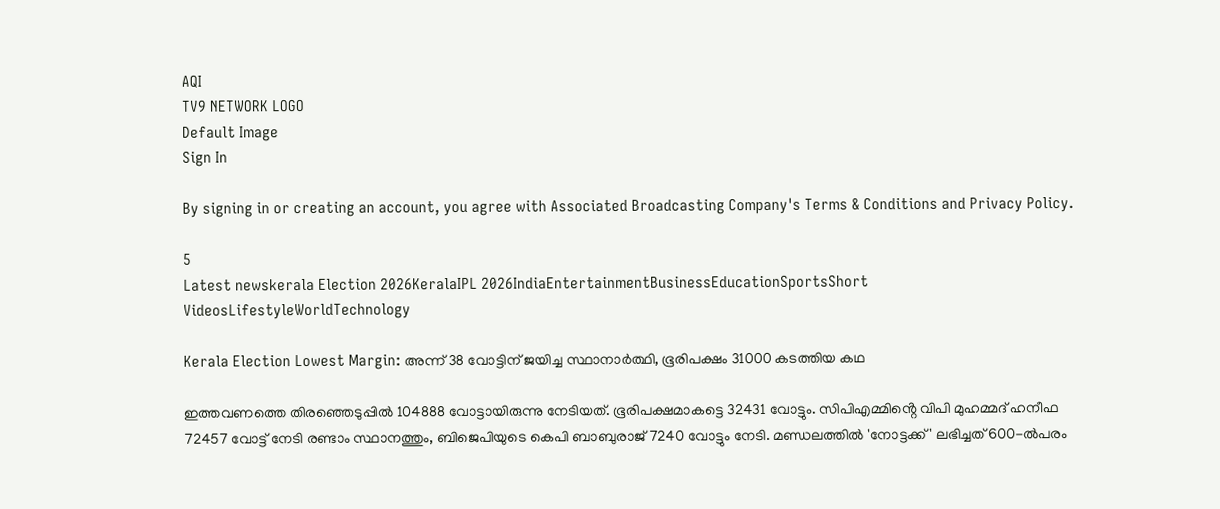AQI
TV9 NETWORK LOGO
Default Image
Sign In

By signing in or creating an account, you agree with Associated Broadcasting Company's Terms & Conditions and Privacy Policy.

5
Latest newskerala Election 2026KeralaIPL 2026IndiaEntertainmentBusinessEducationSportsShort VideosLifestyleWorldTechnology

Kerala Election Lowest Margin: അന്ന് 38 വോട്ടിന് ജയിച്ച സ്ഥാനാർത്ഥി, ഭൂരിപക്ഷം 31000 കടത്തിയ കഥ

ഇത്തവണത്തെ തിരഞ്ഞെടുപ്പിൽ 104888 വോട്ടായിരുന്നു നേടിയത്. ഭൂരിപക്ഷമാകട്ടെ 32431 വോട്ടും. സിപിഎമ്മിൻ്റെ വിപി മുഹമ്മദ് ഹനീഫ 72457 വോട്ട് നേടി രണ്ടാം സ്ഥാനത്തും, ബിജെപിയുടെ കെപി ബാബുരാജ് 7240 വോട്ടും നേടി. മണ്ഡലത്തിൽ 'നോട്ടക്ക് ' ലഭിച്ചത് 600-ൽപരം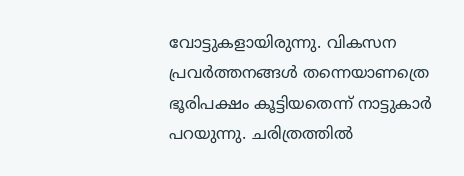വോട്ടുകളായിരുന്നു. വികസന പ്രവർത്തനങ്ങൾ തന്നെയാണത്രെ ഭൂരിപക്ഷം കൂട്ടിയതെന്ന് നാട്ടുകാർ പറയുന്നു. ചരിത്രത്തിൽ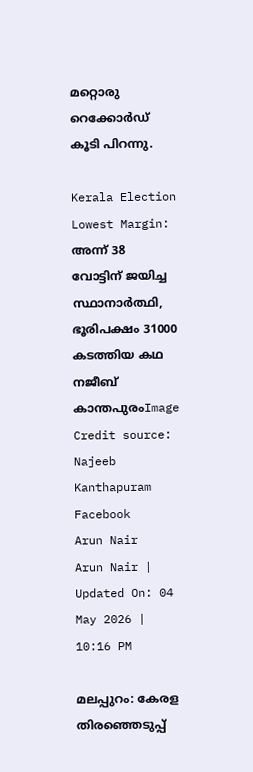മറ്റൊരു റെക്കോർഡ് കൂടി പിറന്നു.

Kerala Election Lowest Margin: അന്ന് 38 വോട്ടിന് ജയിച്ച സ്ഥാനാർത്ഥി, ഭൂരിപക്ഷം 31000 കടത്തിയ കഥ
നജീബ് കാന്തപുരംImage Credit source: Najeeb Kanthapuram Facebook
Arun Nair
Arun Nair | Updated On: 04 May 2026 | 10:16 PM

മലപ്പുറം: കേരള തിരഞ്ഞെടുപ്പ്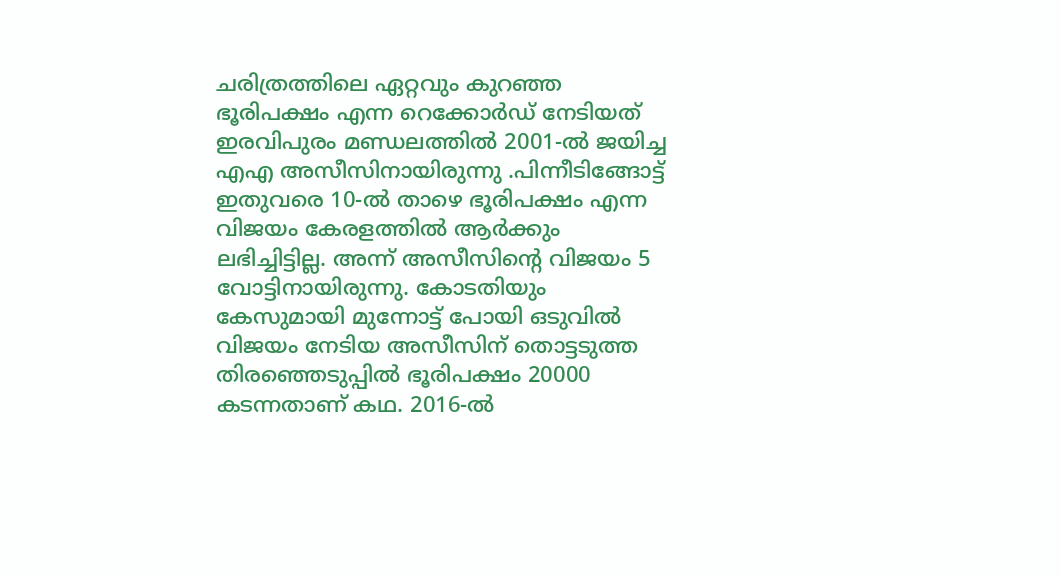ചരിത്രത്തിലെ ഏറ്റവും കുറഞ്ഞ ഭൂരിപക്ഷം എന്ന റെക്കോർഡ് നേടിയത് ഇരവിപുരം മണ്ഡലത്തിൽ 2001-ൽ ജയിച്ച എഎ അസീസിനായിരുന്നു .പിന്നീടിങ്ങോട്ട് ഇതുവരെ 10-ൽ താഴെ ഭൂരിപക്ഷം എന്ന വിജയം കേരളത്തിൽ ആർക്കും ലഭിച്ചിട്ടില്ല. അന്ന് അസീസിൻ്റെ വിജയം 5 വോട്ടിനായിരുന്നു. കോടതിയും കേസുമായി മുന്നോട്ട് പോയി ഒടുവിൽ വിജയം നേടിയ അസീസിന് തൊട്ടടുത്ത തിരഞ്ഞെടുപ്പിൽ ഭൂരിപക്ഷം 20000 കടന്നതാണ് കഥ. 2016-ൽ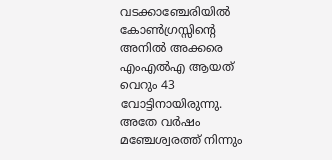വടക്കാഞ്ചേരിയിൽ കോൺഗ്രസ്സിൻ്റെ അനിൽ അക്കരെ എംഎൽഎ ആയത് വെറും 43 വോട്ടിനായിരുന്നു. അതേ വർഷം മഞ്ചേശ്വരത്ത് നിന്നും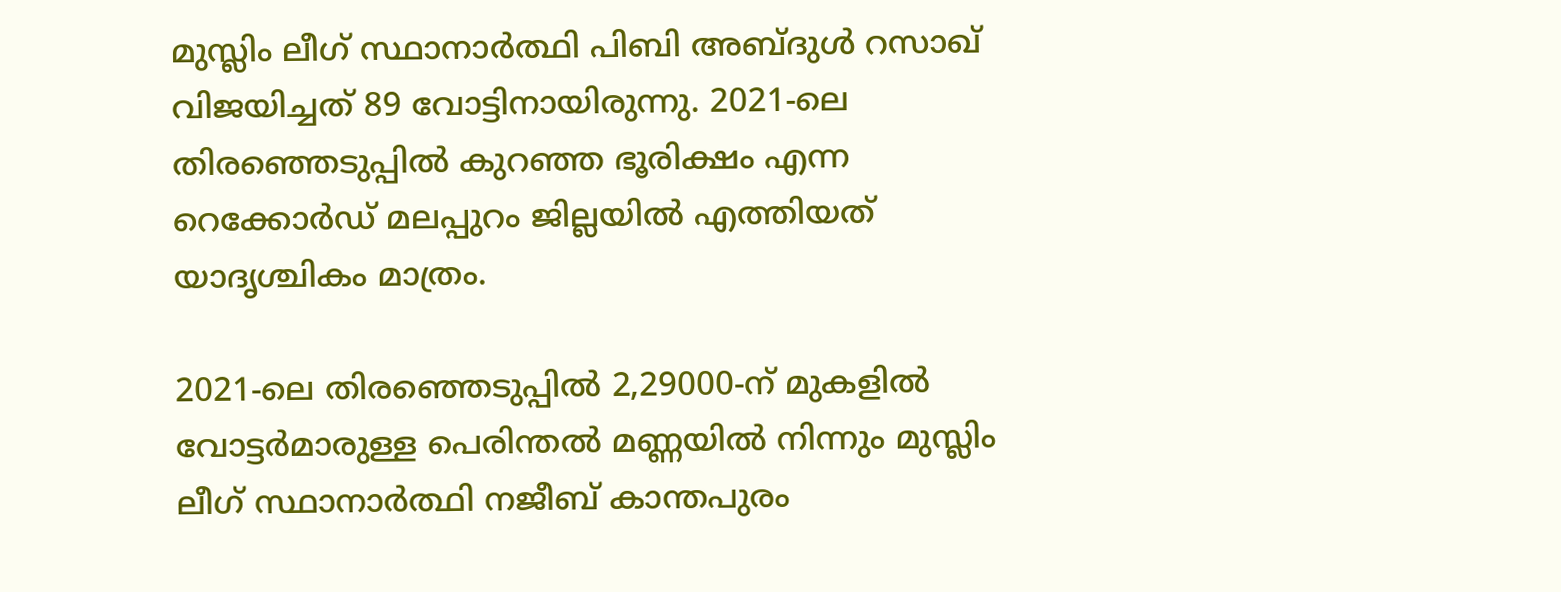മുസ്ലിം ലീഗ് സ്ഥാനാർത്ഥി പിബി അബ്ദുൾ റസാഖ് വിജയിച്ചത് 89 വോട്ടിനായിരുന്നു. 2021-ലെ തിരഞ്ഞെടുപ്പിൽ കുറഞ്ഞ ഭൂരിക്ഷം എന്ന റെക്കോർഡ് മലപ്പുറം ജില്ലയിൽ എത്തിയത് യാദൃശ്ചികം മാത്രം.

2021-ലെ തിരഞ്ഞെടുപ്പിൽ 2,29000-ന് മുകളിൽ വോട്ടർമാരുള്ള പെരിന്തൽ മണ്ണയിൽ നിന്നും മുസ്ലിം ലീഗ് സ്ഥാനാർത്ഥി നജീബ് കാന്തപുരം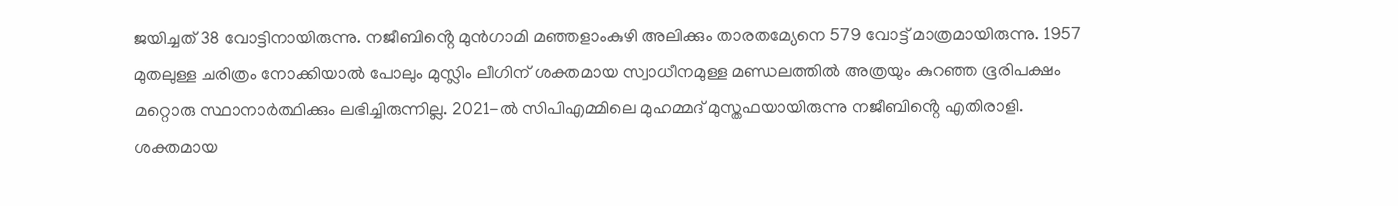ജയിച്ചത് 38 വോട്ടിനായിരുന്നു. നജീബിൻ്റെ മുൻഗാമി മഞ്ഞളാംകുഴി അലിക്കും താരതമ്യേനെ 579 വോട്ട് മാത്രമായിരുന്നു. 1957 മുതലുള്ള ചരിത്രം നോക്കിയാൽ പോലും മുസ്ലിം ലീഗിന് ശക്തമായ സ്വാധീനമുള്ള മണ്ഡലത്തിൽ അത്രയും കുറഞ്ഞ ഭൂരിപക്ഷം മറ്റൊരു സ്ഥാനാർത്ഥിക്കും ലഭിച്ചിരുന്നില്ല. 2021-ൽ സിപിഎമ്മിലെ മുഹമ്മദ് മുസ്തഫയായിരുന്നു നജീബിൻ്റെ എതിരാളി. ശക്തമായ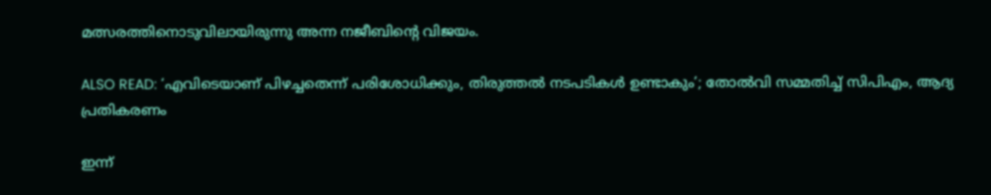മത്സരത്തിനൊടുവിലായിരുന്നു അന്ന നജീബിൻ്റെ വിജയം.

ALSO READ: ‘എവിടെയാണ് പിഴച്ചതെന്ന് പരിശോധിക്കും, തിരുത്തൽ നടപടികൾ ഉണ്ടാകും’; തോൽവി സമ്മതിച്ച് സിപിഎം, ആദ്യ പ്രതികരണം

ഇന്ന്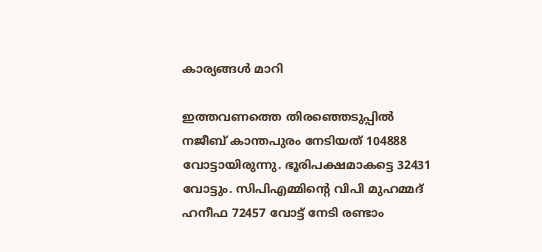കാര്യങ്ങൾ മാറി

ഇത്തവണത്തെ തിരഞ്ഞെടുപ്പിൽ നജീബ് കാന്തപുരം നേടിയത് 104888 വോട്ടായിരുന്നു. ഭൂരിപക്ഷമാകട്ടെ 32431 വോട്ടും. സിപിഎമ്മിൻ്റെ വിപി മുഹമ്മദ് ഹനീഫ 72457 വോട്ട് നേടി രണ്ടാം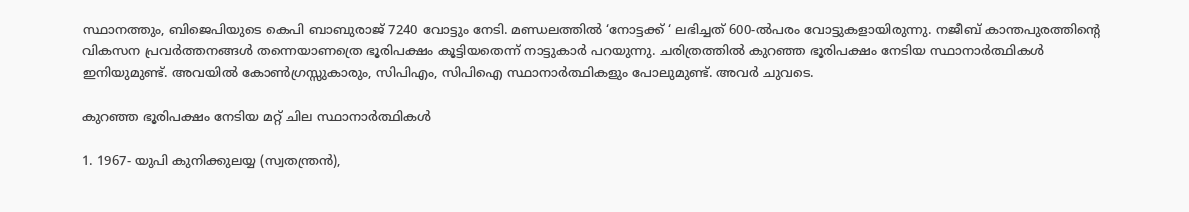സ്ഥാനത്തും, ബിജെപിയുടെ കെപി ബാബുരാജ് 7240 വോട്ടും നേടി. മണ്ഡലത്തിൽ ‘നോട്ടക്ക് ‘ ലഭിച്ചത് 600-ൽപരം വോട്ടുകളായിരുന്നു. നജീബ് കാന്തപുരത്തിൻ്റെ വികസന പ്രവർത്തനങ്ങൾ തന്നെയാണത്രെ ഭൂരിപക്ഷം കൂട്ടിയതെന്ന് നാട്ടുകാർ പറയുന്നു. ചരിത്രത്തിൽ കുറഞ്ഞ ഭൂരിപക്ഷം നേടിയ സ്ഥാനാർത്ഥികൾ ഇനിയുമുണ്ട്. അവയിൽ കോൺഗ്രസ്സുകാരും, സിപിഎം, സിപിഐ സ്ഥാനാർത്ഥികളും പോലുമുണ്ട്. അവർ ചുവടെ.

കുറഞ്ഞ ഭൂരിപക്ഷം നേടിയ മറ്റ് ചില സ്ഥാനാർത്ഥികൾ

1. 1967- യുപി കുനിക്കുലയ്യ (സ്വതന്ത്രൻ),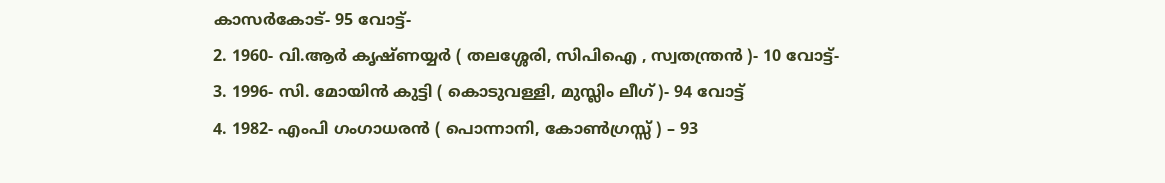കാസർകോട്- 95 വോട്ട്-
2. 1960- വി.ആർ കൃഷ്ണയ്യർ ( തലശ്ശേരി, സിപിഐ , സ്വതന്ത്രൻ )- 10 വോട്ട്-
3. 1996- സി. മോയിൻ കുട്ടി ( കൊടുവള്ളി, മുസ്ലിം ലീഗ് )- 94 വോട്ട്
4. 1982- എംപി ഗംഗാധരൻ ( പൊന്നാനി, കോൺഗ്രസ്സ് ) – 93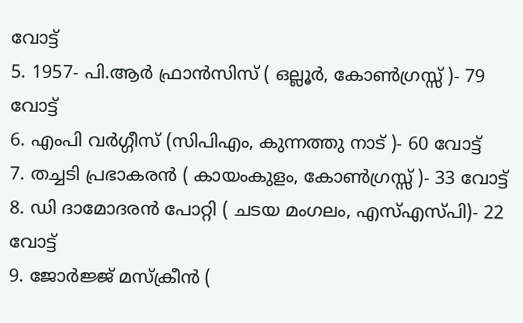വോട്ട്
5. 1957- പി.ആർ ഫ്രാൻസിസ് ( ഒല്ലൂർ, കോൺഗ്രസ്സ് )- 79 വോട്ട്
6. എംപി വർഗ്ഗീസ് (സിപിഎം, കുന്നത്തു നാട് )- 60 വോട്ട്
7. തച്ചടി പ്രഭാകരൻ ( കായംകുളം, കോൺഗ്രസ്സ് )- 33 വോട്ട്
8. ഡി ദാമോദരൻ പോറ്റി ( ചടയ മംഗലം, എസ്എസ്പി)- 22 വോട്ട്
9. ജോർജ്ജ് മസ്ക്രീൻ (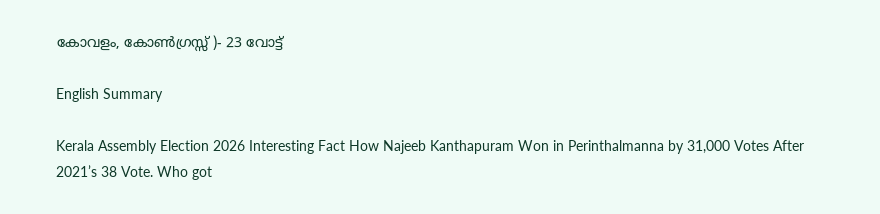കോവളം, കോൺഗ്രസ്സ് )- 23 വോട്ട്

English Summary

Kerala Assembly Election 2026 Interesting Fact How Najeeb Kanthapuram Won in Perinthalmanna by 31,000 Votes After 2021’s 38 Vote. Who got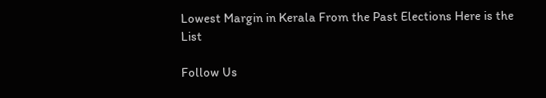Lowest Margin in Kerala From the Past Elections Here is the List

Follow Us